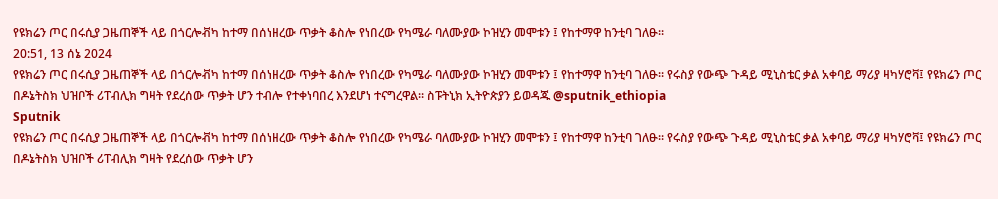የዩክሬን ጦር በሩሲያ ጋዜጠኞች ላይ በጎርሎቭካ ከተማ በሰነዘረው ጥቃት ቆስሎ የነበረው የካሜራ ባለሙያው ኮዝሂን መሞቱን ፤ የከተማዋ ከንቲባ ገለፁ።
20:51, 13 ሰኔ 2024
የዩክሬን ጦር በሩሲያ ጋዜጠኞች ላይ በጎርሎቭካ ከተማ በሰነዘረው ጥቃት ቆስሎ የነበረው የካሜራ ባለሙያው ኮዝሂን መሞቱን ፤ የከተማዋ ከንቲባ ገለፁ። የሩስያ የውጭ ጉዳይ ሚኒስቴር ቃል አቀባይ ማሪያ ዛካሃሮቫ፤ የዩክሬን ጦር በዶኔትስክ ህዝቦች ሪፐብሊክ ግዛት የደረሰው ጥቃት ሆን ተብሎ የተቀነባበረ እንደሆነ ተናግረዋል። ስፑትኒክ ኢትዮጵያን ይወዳጁ @sputnik_ethiopia
Sputnik
የዩክሬን ጦር በሩሲያ ጋዜጠኞች ላይ በጎርሎቭካ ከተማ በሰነዘረው ጥቃት ቆስሎ የነበረው የካሜራ ባለሙያው ኮዝሂን መሞቱን ፤ የከተማዋ ከንቲባ ገለፁ። የሩስያ የውጭ ጉዳይ ሚኒስቴር ቃል አቀባይ ማሪያ ዛካሃሮቫ፤ የዩክሬን ጦር በዶኔትስክ ህዝቦች ሪፐብሊክ ግዛት የደረሰው ጥቃት ሆን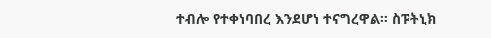ተብሎ የተቀነባበረ እንደሆነ ተናግረዋል። ስፑትኒክ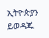ኢትዮጵያን ይወዳጁ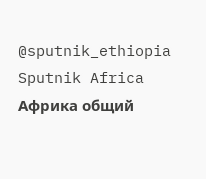@sputnik_ethiopia
Sputnik Africa
Африка общий